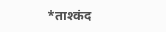*ताश्कंद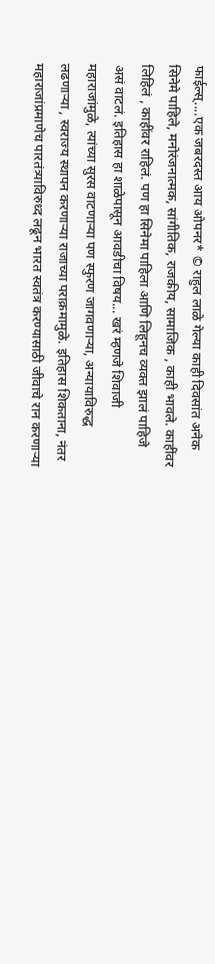फाईल्स्....एक जबरदस्त आय ओपनर* © राहुल लाळे गेल्या काही दिवसांत अनेक सिनेमे पाहिले, मनोरंजनात्मक, सांगीतिक, राजकीय, सामाजिक , काही भावले. काहींवर लिहिलं , काहींवर राहिलं. पण हा सिनेमा पाहिला आणि लिहूनच व्यक्त झालं पाहिजे असं वाटलं. इतिहास हा शाळेपासून आवडीचा विषय... खरं म्हणजे शिवाजी महाराजांमुळे, त्यांच्या सुरस वाटणाऱ्या पण स्फुरण जागवणाऱ्या, अन्यायाविरुद्ध लढणाऱ्या , स्वराज्य स्थापन करणाऱ्या राजाच्या पराक्रमामुळे. इतिहास शिकताना, नंतर महाराजांप्रमाणेच पारतंत्र्याविरुध्द लढून भारत स्वतंत्र करण्यासाठी जीवाचे रान करणाऱ्या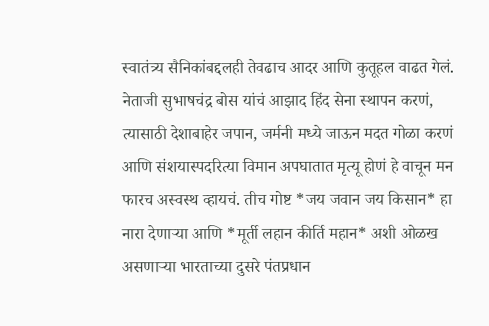स्वातंत्र्य सैनिकांबद्दलही तेवढाच आदर आणि कुतूहल वाढत गेलं. नेताजी सुभाषचंद्र बोस यांचं आझाद हिंद सेना स्थापन करणं, त्यासाठी देशाबाहेर जपान, जर्मनी मध्ये जाऊन मदत गोळा करणं आणि संशयास्पदरित्या विमान अपघातात मृत्यू होणं हे वाचून मन फारच अस्वस्थ व्हायचं. तीच गोष्ट *जय जवान जय किसान* हा नारा देणाऱ्या आणि *मूर्ती लहान कीर्ति महान* अशी ओळख असणाऱ्या भारताच्या दुसरे पंतप्रधान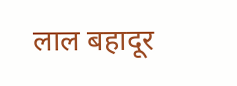लाल बहादूर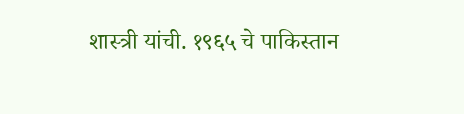शास्त्री यांची. १९६५ चे पाकिस्तान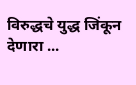विरुद्धचे युद्ध जिंकून देणारा ...